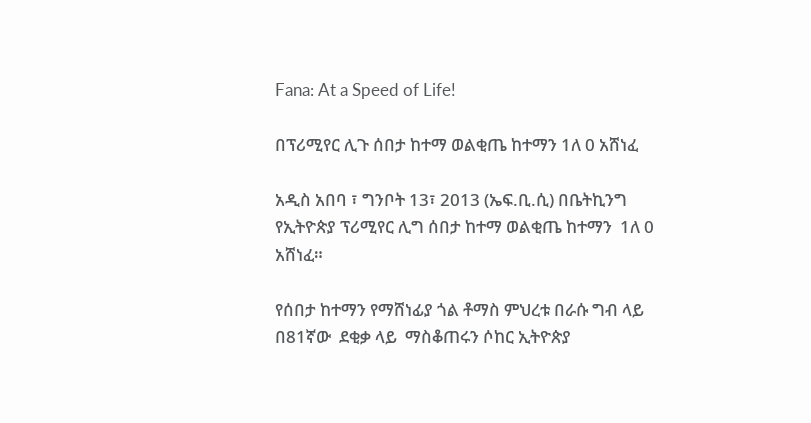Fana: At a Speed of Life!

በፕሪሚየር ሊጉ ሰበታ ከተማ ወልቂጤ ከተማን 1ለ 0 አሸነፈ

አዲስ አበባ ፣ ግንቦት 13፣ 2013 (ኤፍ.ቢ.ሲ) በቤትኪንግ የኢትዮጵያ ፕሪሚየር ሊግ ሰበታ ከተማ ወልቂጤ ከተማን  1ለ 0 አሸነፈ።

የሰበታ ከተማን የማሸነፊያ ጎል ቶማስ ምህረቱ በራሱ ግብ ላይ በ81ኛው  ደቂቃ ላይ  ማስቆጠሩን ሶከር ኢትዮጵያ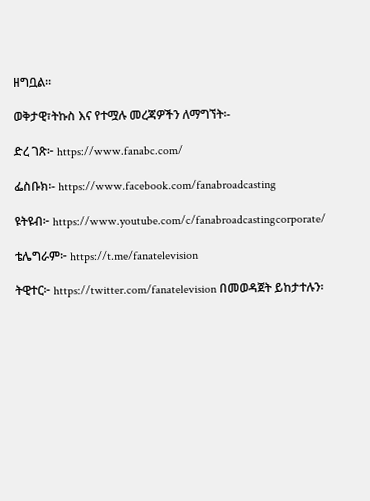ዘግቧል።

ወቅታዊ፣ትኩስ እና የተሟሉ መረጃዎችን ለማግኘት፡-

ድረ ገጽ፦ https://www.fanabc.com/

ፌስቡክ፡- https://www.facebook.com/fanabroadcasting

ዩትዩብ፦ https://www.youtube.com/c/fanabroadcastingcorporate/

ቴሌግራም፦ https://t.me/fanatelevision

ትዊተር፦ https://twitter.com/fanatelevision በመወዳጀት ይከታተሉን፡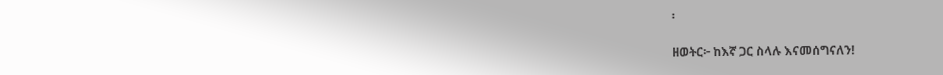፡

ዘወትር፦ ከእኛ ጋር ስላሉ እናመሰግናለን!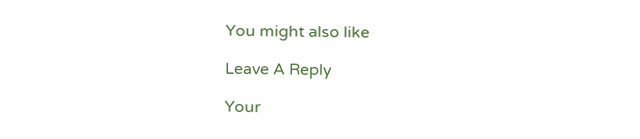You might also like

Leave A Reply

Your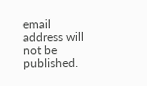email address will not be published.